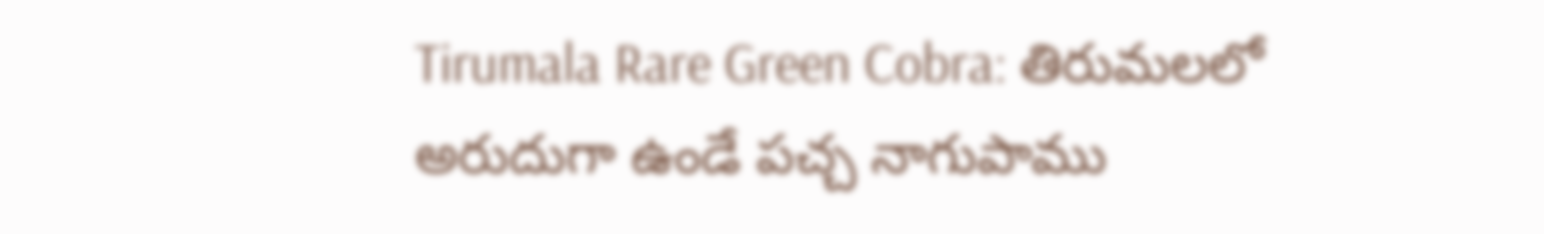Tirumala Rare Green Cobra: తిరుమలలో అరుదుగా ఉండే పచ్చ నాగుపాము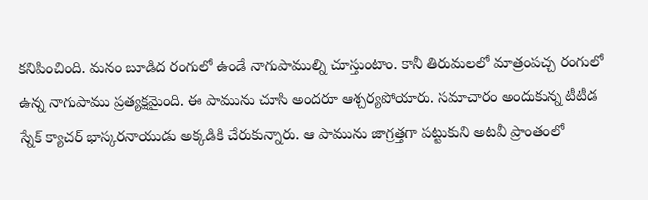కనిపించింది. మనం బూడిద రంగులో ఉండే నాగుపాముల్ని చూస్తుంటాం. కానీ తిరుమలలో మాత్రంపచ్చ రంగులో ఉన్న నాగుపాము ప్రత్యక్షమైంది. ఈ పామును చూసి అందరూ ఆశ్చర్యపోయారు. సమాచారం అందుకున్న టీటీడ స్నేక్ క్యాచర్ భాస్కరనాయుడు అక్కడికి చేరుకున్నారు. ఆ పామును జాగ్రత్తగా పట్టుకుని అటవీ ప్రాంతంలో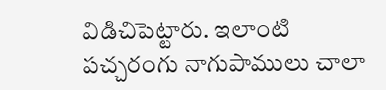విడిచిపెట్టారు. ఇలాంటి పచ్చరంగు నాగుపాములు చాలా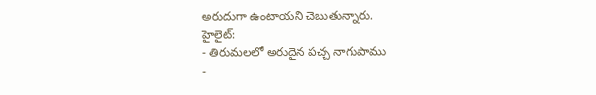అరుదుగా ఉంటాయని చెబుతున్నారు.
హైలైట్:
- తిరుమలలో అరుదైన పచ్చ నాగుపాము
-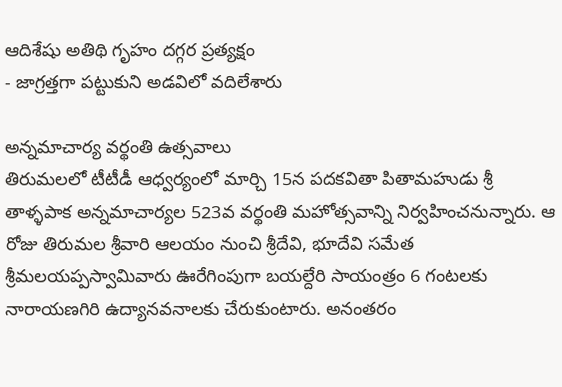ఆదిశేషు అతిథి గృహం దగ్గర ప్రత్యక్షం
- జాగ్రత్తగా పట్టుకుని అడవిలో వదిలేశారు

అన్నమాచార్య వర్థంతి ఉత్సవాలు
తిరుమలలో టీటీడీ ఆధ్వర్యంలో మార్చి 15న పదకవితా పితామహుడు శ్రీ తాళ్ళపాక అన్నమాచార్యల 523వ వర్థంతి మహోత్సవాన్ని నిర్వహించనున్నారు. ఆ రోజు తిరుమల శ్రీవారి ఆలయం నుంచి శ్రీదేవి, భూదేవి సమేత శ్రీమలయప్పస్వామివారు ఊరేగింపుగా బయల్దేరి సాయంత్రం 6 గంటలకు నారాయణగిరి ఉద్యానవనాలకు చేరుకుంటారు. అనంతరం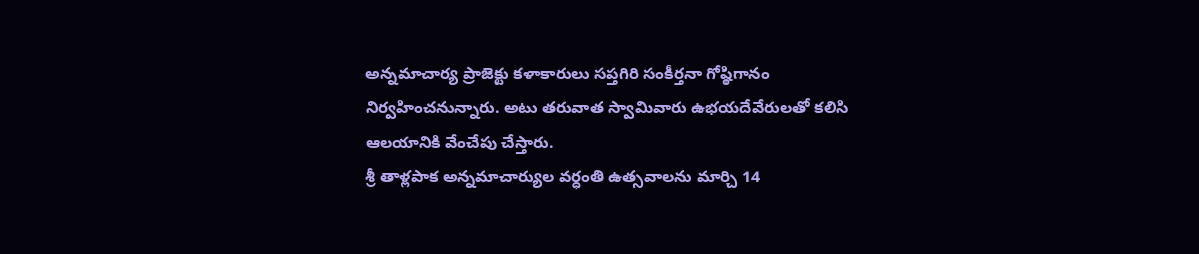అన్నమాచార్య ప్రాజెక్టు కళాకారులు సప్తగిరి సంకీర్తనా గోష్ఠిగానం నిర్వహించనున్నారు. అటు తరువాత స్వామివారు ఉభయదేవేరులతో కలిసి ఆలయానికి వేంచేపు చేస్తారు.
శ్రీ తాళ్లపాక అన్నమాచార్యుల వర్ధంతి ఉత్సవాలను మార్చి 14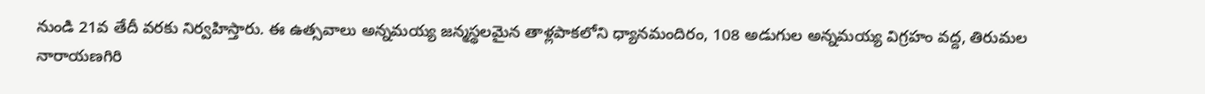నుండి 21వ తేదీ వరకు నిర్వహిస్తారు. ఈ ఉత్సవాలు అన్నమయ్య జన్మస్థలమైన తాళ్లపాకలోని ధ్యానమందిరం, 108 అడుగుల అన్నమయ్య విగ్రహం వద్ద, తిరుమల నారాయణగిరి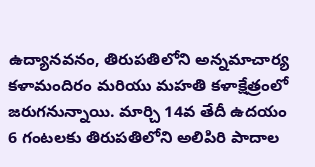ఉద్యానవనం, తిరుపతిలోని అన్నమాచార్య కళామందిరం మరియు మహతి కళాక్షేత్రంలో జరుగనున్నాయి. మార్చి 14వ తేదీ ఉదయం 6 గంటలకు తిరుపతిలోని అలిపిరి పాదాల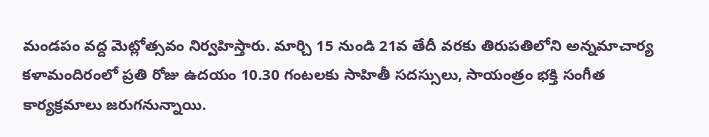మండపం వద్ద మెట్లోత్సవం నిర్వహిస్తారు. మార్చి 15 నుండి 21వ తేదీ వరకు తిరుపతిలోని అన్నమాచార్య కళామందిరంలో ప్రతి రోజు ఉదయం 10.30 గంటలకు సాహితీ సదస్సులు, సాయంత్రం భక్తి సంగీత కార్యక్రమాలు జరుగనున్నాయి.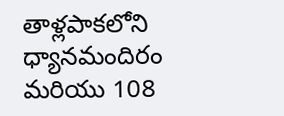తాళ్లపాకలోని ధ్యానమందిరం మరియు 108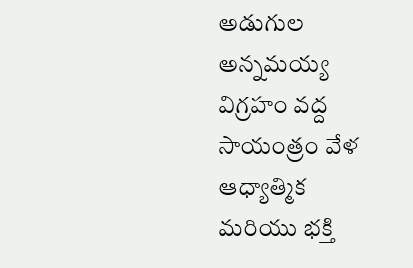అడుగుల అన్నమయ్య విగ్రహం వద్ద సాయంత్రం వేళ ఆధ్యాత్మిక మరియు భక్తి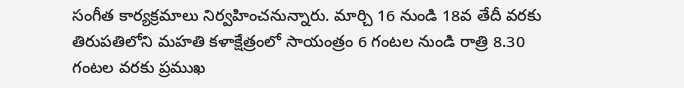సంగీత కార్యక్రమాలు నిర్వహించనున్నారు. మార్చి 16 నుండి 18వ తేదీ వరకు తిరుపతిలోని మహతి కళాక్షేత్రంలో సాయంత్రం 6 గంటల నుండి రాత్రి 8.30 గంటల వరకు ప్రముఖ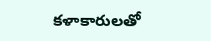కళాకారులతో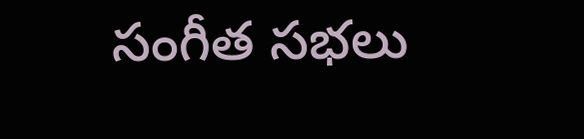సంగీత సభలు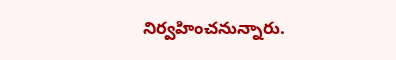నిర్వహించనున్నారు.